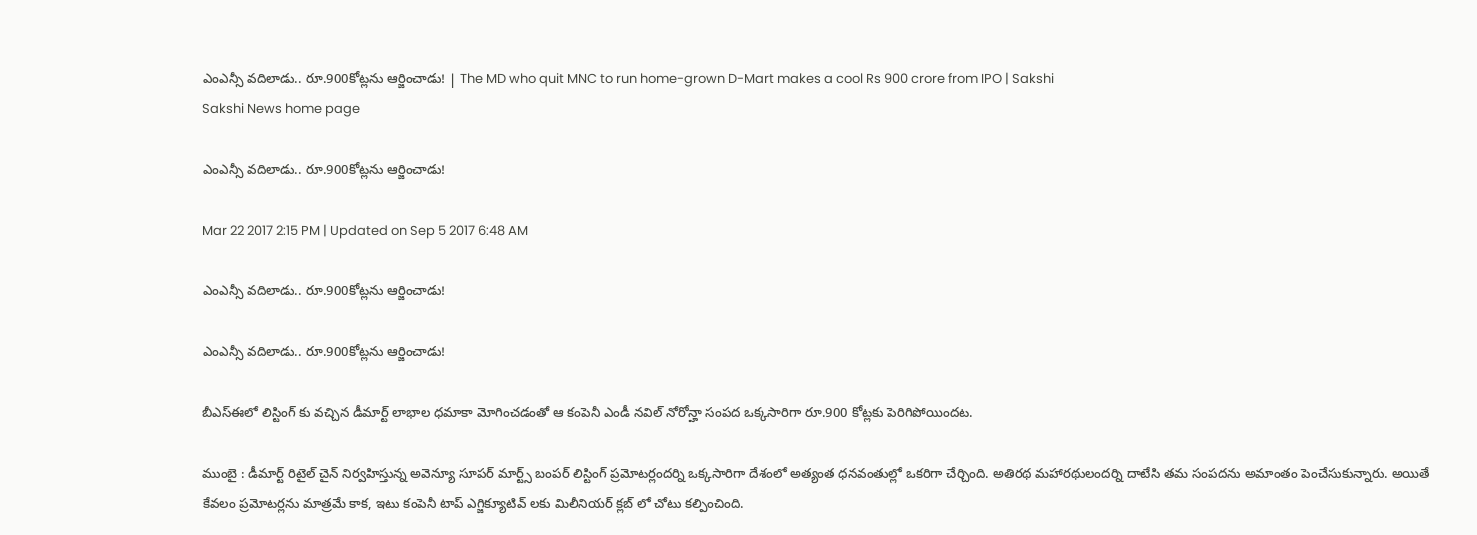ఎంఎన్సీ వదిలాడు.. రూ.900కోట్లను ఆర్జించాడు! | The MD who quit MNC to run home-grown D-Mart makes a cool Rs 900 crore from IPO | Sakshi
Sakshi News home page

ఎంఎన్సీ వదిలాడు.. రూ.900కోట్లను ఆర్జించాడు!

Mar 22 2017 2:15 PM | Updated on Sep 5 2017 6:48 AM

ఎంఎన్సీ వదిలాడు.. రూ.900కోట్లను ఆర్జించాడు!

ఎంఎన్సీ వదిలాడు.. రూ.900కోట్లను ఆర్జించాడు!

బీఎస్ఈలో లిస్టింగ్ కు వచ్చిన డీమార్ట్ లాభాల ధమాకా మోగించడంతో ఆ కంపెనీ ఎండీ నవిల్ నోరోన్హా సంపద ఒక్కసారిగా రూ.900 కోట్లకు పెరిగిపోయిందట.

ముంబై : డీమార్ట్ రిటైల్ చైన్ నిర్వహిస్తున్న అవెన్యూ సూపర్ మార్ట్స్ బంపర్ లిస్టింగ్ ప్రమోటర్లందర్ని ఒక్కసారిగా దేశంలో అత్యంత ధనవంతుల్లో ఒకరిగా చేర్చింది. అతిరథ మహారథులందర్ని దాటేసి తమ సంపదను అమాంతం పెంచేసుకున్నారు. అయితే కేవలం ప్రమోటర్లను మాత్రమే కాక, ఇటు కంపెనీ టాప్ ఎగ్జిక్యూటివ్ లకు మిలీనియర్ క్లబ్ లో చోటు కల్పించింది.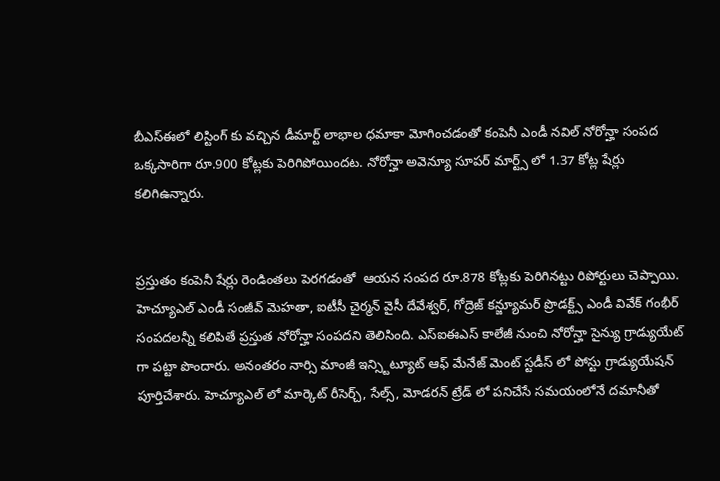బీఎస్ఈలో లిస్టింగ్ కు వచ్చిన డీమార్ట్ లాభాల ధమాకా మోగించడంతో కంపెనీ ఎండీ నవిల్ నోరోన్హా సంపద ఒక్కసారిగా రూ.900 కోట్లకు పెరిగిపోయిందట. నోరోన్హా అవెన్యూ సూపర్ మార్ట్స్ లో 1.37 కోట్ల షేర్లు కలిగిఉ‍న్నారు.


ప్రస్తుతం కంపెనీ షేర్లు రెండింతలు పెరగడంతో  ఆయన సంపద రూ.878 కోట్లకు పెరిగినట్టు రిపోర్టులు చెప్పాయి. హెచ్యూఎల్ ఎండీ సంజీవ్ మెహతా, ఐటీసీ చైర్మన్ వైసీ దేవేశ్వర్, గోద్రెజ్ కన్జ్యూమర్ ప్రొడక్ట్స్ ఎండీ వివేక్ గంభీర్ సంపదలన్నీ కలిపితే ప్రస్తుత నోరోన్హా సంపదని తెలిసింది. ఎస్ఐఈఎస్ కాలేజీ నుంచి నోరోన్హా సైన్యు గ్రాడ్యుయేట్ గా పట్టా పొందారు. అనంతరం నార్సి మాంజీ ఇన్స్టిట్యూట్ ఆఫ్ మేనేజ్ మెంట్ స్టడీస్ లో పోస్టు గ్రాడ్యుయేషన్ పూర్తిచేశారు. హెచ్యూఎల్ లో మార్కెట్ రీసెర్చ్, సేల్స్, మోడరన్ ట్రేడ్ లో పనిచేసే సమయంలోనే దమానీతో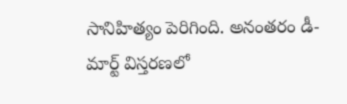సానిహిత్యం పెరిగింది. అనంతరం డీ-మార్ట్ విస్తరణలో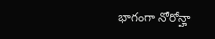భాగంగా నోరోన్హా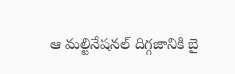ఆ మల్టినేషనల్ దిగ్గజానికి బై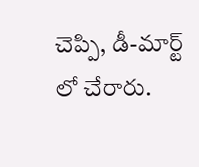చెప్పి, డీ-మార్ట్ లో చేరారు.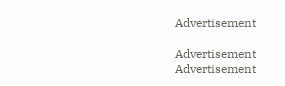Advertisement

Advertisement
Advertisement